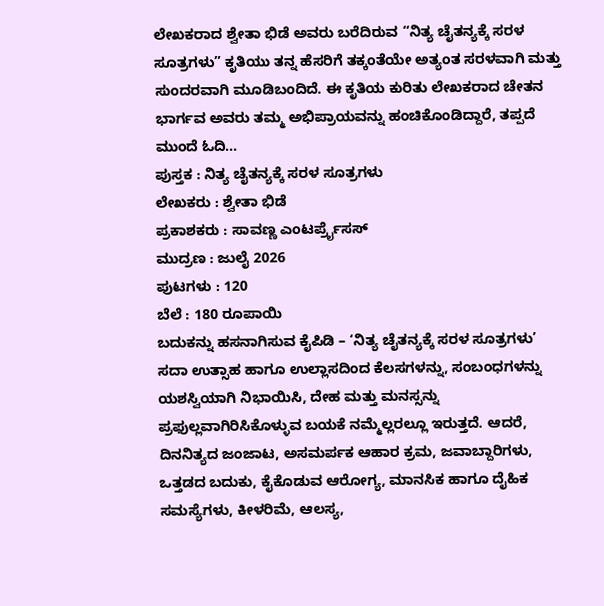ಲೇಖಕರಾದ ಶ್ವೇತಾ ಭಿಡೆ ಅವರು ಬರೆದಿರುವ “ನಿತ್ಯ ಚೈತನ್ಯಕ್ಕೆ ಸರಳ ಸೂತ್ರಗಳು” ಕೃತಿಯು ತನ್ನ ಹೆಸರಿಗೆ ತಕ್ಕಂತೆಯೇ ಅತ್ಯಂತ ಸರಳವಾಗಿ ಮತ್ತು ಸುಂದರವಾಗಿ ಮೂಡಿಬಂದಿದೆ. ಈ ಕೃತಿಯ ಕುರಿತು ಲೇಖಕರಾದ ಚೇತನ ಭಾರ್ಗವ ಅವರು ತಮ್ಮ ಅಭಿಪ್ರಾಯವನ್ನು ಹಂಚಿಕೊಂಡಿದ್ದಾರೆ, ತಪ್ಪದೆ ಮುಂದೆ ಓದಿ…
ಪುಸ್ತಕ : ನಿತ್ಯ ಚೈತನ್ಯಕ್ಕೆ ಸರಳ ಸೂತ್ರಗಳು
ಲೇಖಕರು : ಶ್ವೇತಾ ಭಿಡೆ
ಪ್ರಕಾಶಕರು : ಸಾವಣ್ಣ ಎಂಟರ್ಪ್ರೈಸಸ್
ಮುದ್ರಣ : ಜುಲೈ 2026
ಪುಟಗಳು : 120
ಬೆಲೆ : 180 ರೂಪಾಯಿ
ಬದುಕನ್ನು ಹಸನಾಗಿಸುವ ಕೈಪಿಡಿ – ‘ನಿತ್ಯ ಚೈತನ್ಯಕ್ಕೆ ಸರಳ ಸೂತ್ರಗಳು’
ಸದಾ ಉತ್ಸಾಹ ಹಾಗೂ ಉಲ್ಲಾಸದಿಂದ ಕೆಲಸಗಳನ್ನು, ಸಂಬಂಧಗಳನ್ನು ಯಶಸ್ವಿಯಾಗಿ ನಿಭಾಯಿಸಿ, ದೇಹ ಮತ್ತು ಮನಸ್ಸನ್ನು ಪ್ರಫುಲ್ಲವಾಗಿರಿಸಿಕೊಳ್ಳುವ ಬಯಕೆ ನಮ್ಮೆಲ್ಲರಲ್ಲೂ ಇರುತ್ತದೆ. ಆದರೆ, ದಿನನಿತ್ಯದ ಜಂಜಾಟ, ಅಸಮರ್ಪಕ ಆಹಾರ ಕ್ರಮ, ಜವಾಬ್ದಾರಿಗಳು, ಒತ್ತಡದ ಬದುಕು, ಕೈಕೊಡುವ ಆರೋಗ್ಯ, ಮಾನಸಿಕ ಹಾಗೂ ದೈಹಿಕ ಸಮಸ್ಯೆಗಳು, ಕೀಳರಿಮೆ, ಆಲಸ್ಯ,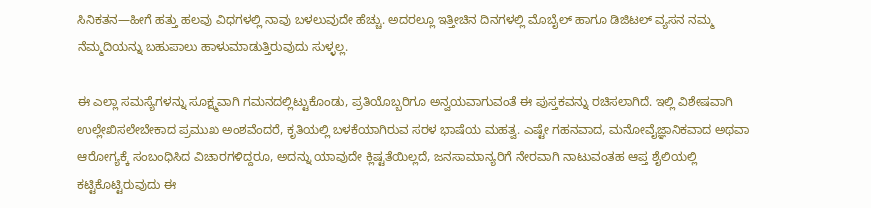ಸಿನಿಕತನ—ಹೀಗೆ ಹತ್ತು ಹಲವು ವಿಧಗಳಲ್ಲಿ ನಾವು ಬಳಲುವುದೇ ಹೆಚ್ಚು. ಅದರಲ್ಲೂ ಇತ್ತೀಚಿನ ದಿನಗಳಲ್ಲಿ ಮೊಬೈಲ್ ಹಾಗೂ ಡಿಜಿಟಲ್ ವ್ಯಸನ ನಮ್ಮ ನೆಮ್ಮದಿಯನ್ನು ಬಹುಪಾಲು ಹಾಳುಮಾಡುತ್ತಿರುವುದು ಸುಳ್ಳಲ್ಲ.

ಈ ಎಲ್ಲಾ ಸಮಸ್ಯೆಗಳನ್ನು ಸೂಕ್ಷ್ಮವಾಗಿ ಗಮನದಲ್ಲಿಟ್ಟುಕೊಂಡು, ಪ್ರತಿಯೊಬ್ಬರಿಗೂ ಅನ್ವಯವಾಗುವಂತೆ ಈ ಪುಸ್ತಕವನ್ನು ರಚಿಸಲಾಗಿದೆ. ಇಲ್ಲಿ ವಿಶೇಷವಾಗಿ ಉಲ್ಲೇಖಿಸಲೇಬೇಕಾದ ಪ್ರಮುಖ ಅಂಶವೆಂದರೆ, ಕೃತಿಯಲ್ಲಿ ಬಳಕೆಯಾಗಿರುವ ಸರಳ ಭಾಷೆಯ ಮಹತ್ವ. ಎಷ್ಟೇ ಗಹನವಾದ, ಮನೋವೈಜ್ಞಾನಿಕವಾದ ಅಥವಾ ಆರೋಗ್ಯಕ್ಕೆ ಸಂಬಂಧಿಸಿದ ವಿಚಾರಗಳಿದ್ದರೂ, ಅದನ್ನು ಯಾವುದೇ ಕ್ಲಿಷ್ಟತೆಯಿಲ್ಲದೆ, ಜನಸಾಮಾನ್ಯರಿಗೆ ನೇರವಾಗಿ ನಾಟುವಂತಹ ಆಪ್ತ ಶೈಲಿಯಲ್ಲಿ ಕಟ್ಟಿಕೊಟ್ಟಿರುವುದು ಈ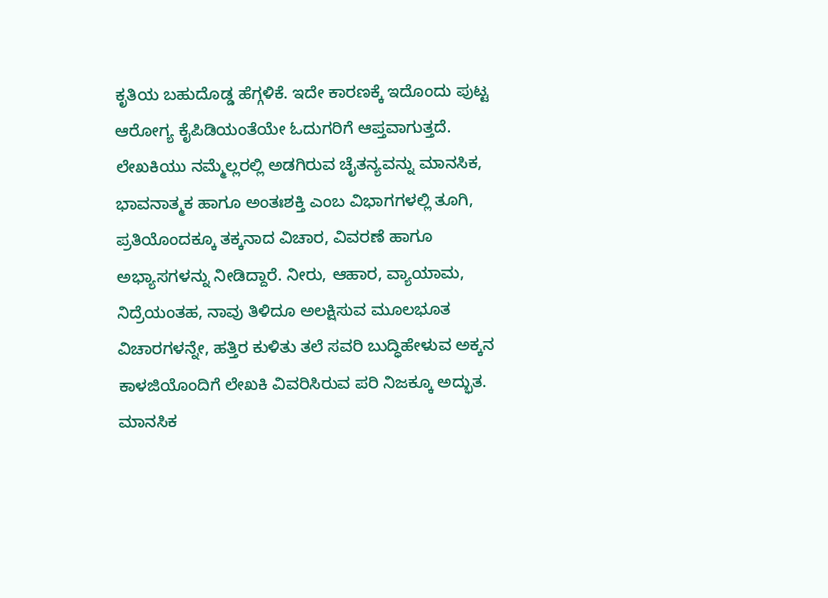ಕೃತಿಯ ಬಹುದೊಡ್ಡ ಹೆಗ್ಗಳಿಕೆ. ಇದೇ ಕಾರಣಕ್ಕೆ ಇದೊಂದು ಪುಟ್ಟ ಆರೋಗ್ಯ ಕೈಪಿಡಿಯಂತೆಯೇ ಓದುಗರಿಗೆ ಆಪ್ತವಾಗುತ್ತದೆ.
ಲೇಖಕಿಯು ನಮ್ಮೆಲ್ಲರಲ್ಲಿ ಅಡಗಿರುವ ಚೈತನ್ಯವನ್ನು ಮಾನಸಿಕ, ಭಾವನಾತ್ಮಕ ಹಾಗೂ ಅಂತಃಶಕ್ತಿ ಎಂಬ ವಿಭಾಗಗಳಲ್ಲಿ ತೂಗಿ, ಪ್ರತಿಯೊಂದಕ್ಕೂ ತಕ್ಕನಾದ ವಿಚಾರ, ವಿವರಣೆ ಹಾಗೂ ಅಭ್ಯಾಸಗಳನ್ನು ನೀಡಿದ್ದಾರೆ. ನೀರು, ಆಹಾರ, ವ್ಯಾಯಾಮ, ನಿದ್ರೆಯಂತಹ, ನಾವು ತಿಳಿದೂ ಅಲಕ್ಷಿಸುವ ಮೂಲಭೂತ ವಿಚಾರಗಳನ್ನೇ, ಹತ್ತಿರ ಕುಳಿತು ತಲೆ ಸವರಿ ಬುದ್ಧಿಹೇಳುವ ಅಕ್ಕನ ಕಾಳಜಿಯೊಂದಿಗೆ ಲೇಖಕಿ ವಿವರಿಸಿರುವ ಪರಿ ನಿಜಕ್ಕೂ ಅದ್ಭುತ.
ಮಾನಸಿಕ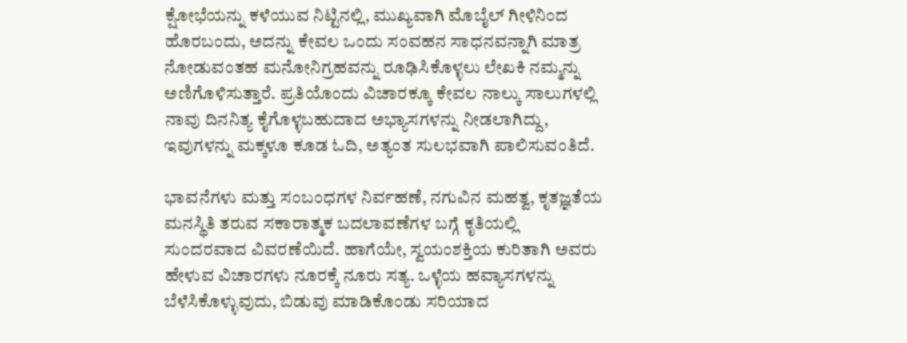ಕ್ಷೋಭೆಯನ್ನು ಕಳೆಯುವ ನಿಟ್ಟಿನಲ್ಲಿ, ಮುಖ್ಯವಾಗಿ ಮೊಬೈಲ್ ಗೀಳಿನಿಂದ ಹೊರಬಂದು, ಅದನ್ನು ಕೇವಲ ಒಂದು ಸಂವಹನ ಸಾಧನವನ್ನಾಗಿ ಮಾತ್ರ ನೋಡುವಂತಹ ಮನೋನಿಗ್ರಹವನ್ನು ರೂಢಿಸಿಕೊಳ್ಳಲು ಲೇಖಕಿ ನಮ್ಮನ್ನು ಅಣಿಗೊಳಿಸುತ್ತಾರೆ. ಪ್ರತಿಯೊಂದು ವಿಚಾರಕ್ಕೂ ಕೇವಲ ನಾಲ್ಕು ಸಾಲುಗಳಲ್ಲಿ ನಾವು ದಿನನಿತ್ಯ ಕೈಗೊಳ್ಳಬಹುದಾದ ಅಭ್ಯಾಸಗಳನ್ನು ನೀಡಲಾಗಿದ್ದು, ಇವುಗಳನ್ನು ಮಕ್ಕಳೂ ಕೂಡ ಓದಿ, ಅತ್ಯಂತ ಸುಲಭವಾಗಿ ಪಾಲಿಸುವಂತಿದೆ.

ಭಾವನೆಗಳು ಮತ್ತು ಸಂಬಂಧಗಳ ನಿರ್ವಹಣೆ, ನಗುವಿನ ಮಹತ್ವ, ಕೃತಜ್ಞತೆಯ ಮನಸ್ಥಿತಿ ತರುವ ಸಕಾರಾತ್ಮಕ ಬದಲಾವಣೆಗಳ ಬಗ್ಗೆ ಕೃತಿಯಲ್ಲಿ ಸುಂದರವಾದ ವಿವರಣೆಯಿದೆ. ಹಾಗೆಯೇ, ಸ್ವಯಂಶಕ್ತಿಯ ಕುರಿತಾಗಿ ಅವರು ಹೇಳುವ ವಿಚಾರಗಳು ನೂರಕ್ಕೆ ನೂರು ಸತ್ಯ. ಒಳ್ಳೆಯ ಹವ್ಯಾಸಗಳನ್ನು ಬೆಳೆಸಿಕೊಳ್ಳುವುದು, ಬಿಡುವು ಮಾಡಿಕೊಂಡು ಸರಿಯಾದ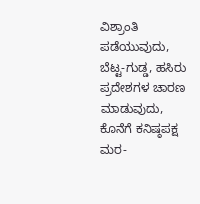ವಿಶ್ರಾಂತಿ ಪಡೆಯುವುದು, ಬೆಟ್ಟ-ಗುಡ್ಡ, ಹಸಿರು ಪ್ರದೇಶಗಳ ಚಾರಣ ಮಾಡುವುದು, ಕೊನೆಗೆ ಕನಿಷ್ಠಪಕ್ಷ ಮರ-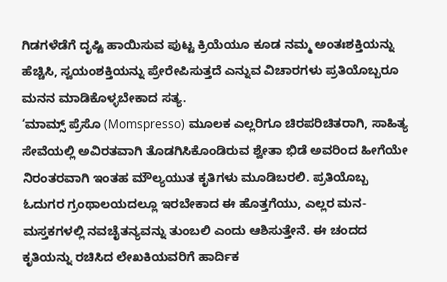ಗಿಡಗಳೆಡೆಗೆ ದೃಷ್ಟಿ ಹಾಯಿಸುವ ಪುಟ್ಟ ಕ್ರಿಯೆಯೂ ಕೂಡ ನಮ್ಮ ಅಂತಃಶಕ್ತಿಯನ್ನು ಹೆಚ್ಚಿಸಿ, ಸ್ವಯಂಶಕ್ತಿಯನ್ನು ಪ್ರೇರೇಪಿಸುತ್ತದೆ ಎನ್ನುವ ವಿಚಾರಗಳು ಪ್ರತಿಯೊಬ್ಬರೂ ಮನನ ಮಾಡಿಕೊಳ್ಳಬೇಕಾದ ಸತ್ಯ.
‘ಮಾಮ್ಸ್ ಪ್ರೆಸೊ (Momspresso) ಮೂಲಕ ಎಲ್ಲರಿಗೂ ಚಿರಪರಿಚಿತರಾಗಿ, ಸಾಹಿತ್ಯ ಸೇವೆಯಲ್ಲಿ ಅವಿರತವಾಗಿ ತೊಡಗಿಸಿಕೊಂಡಿರುವ ಶ್ವೇತಾ ಭಿಡೆ ಅವರಿಂದ ಹೀಗೆಯೇ ನಿರಂತರವಾಗಿ ಇಂತಹ ಮೌಲ್ಯಯುತ ಕೃತಿಗಳು ಮೂಡಿಬರಲಿ. ಪ್ರತಿಯೊಬ್ಬ ಓದುಗರ ಗ್ರಂಥಾಲಯದಲ್ಲೂ ಇರಬೇಕಾದ ಈ ಹೊತ್ತಗೆಯು, ಎಲ್ಲರ ಮನ-ಮಸ್ತಕಗಳಲ್ಲಿ ನವಚೈತನ್ಯವನ್ನು ತುಂಬಲಿ ಎಂದು ಆಶಿಸುತ್ತೇನೆ. ಈ ಚಂದದ ಕೃತಿಯನ್ನು ರಚಿಸಿದ ಲೇಖಕಿಯವರಿಗೆ ಹಾರ್ದಿಕ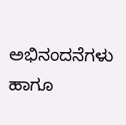ಅಭಿನಂದನೆಗಳು ಹಾಗೂ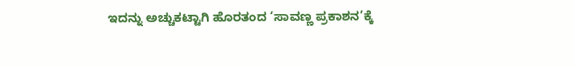ಇದನ್ನು ಅಚ್ಚುಕಟ್ಟಾಗಿ ಹೊರತಂದ ‘ಸಾವಣ್ಣ ಪ್ರಕಾಶನ’ಕ್ಕೆ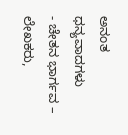ಅನಂತ ಧನ್ಯವಾದಗಳು
- ಚೇತನ ಭಾರ್ಗವ – ಲೇಖಕರು,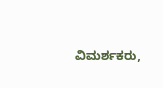ವಿಮರ್ಶಕರು,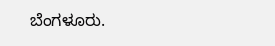ಬೆಂಗಳೂರು.